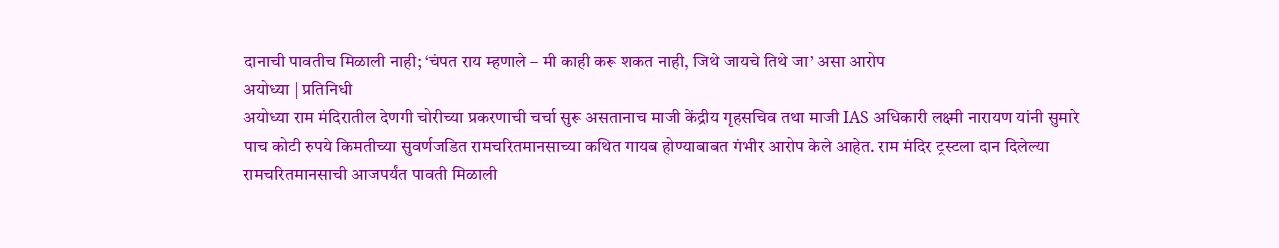दानाची पावतीच मिळाली नाही; ‘चंपत राय म्हणाले – मी काही करू शकत नाही, जिथे जायचे तिथे जा’ असा आरोप
अयोध्या | प्रतिनिधी
अयोध्या राम मंदिरातील देणगी चोरीच्या प्रकरणाची चर्चा सुरू असतानाच माजी केंद्रीय गृहसचिव तथा माजी IAS अधिकारी लक्ष्मी नारायण यांनी सुमारे पाच कोटी रुपये किमतीच्या सुवर्णजडित रामचरितमानसाच्या कथित गायब होण्याबाबत गंभीर आरोप केले आहेत. राम मंदिर ट्रस्टला दान दिलेल्या रामचरितमानसाची आजपर्यंत पावती मिळाली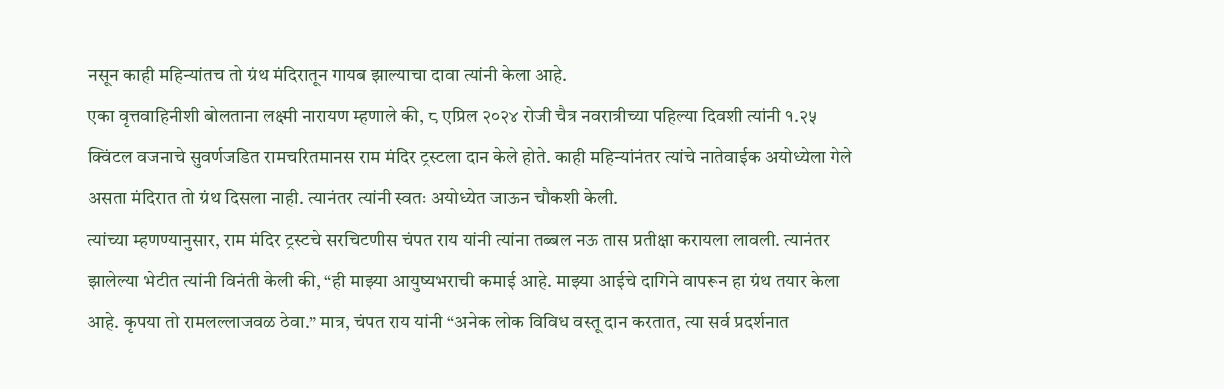नसून काही महिन्यांतच तो ग्रंथ मंदिरातून गायब झाल्याचा दावा त्यांनी केला आहे.
एका वृत्तवाहिनीशी बोलताना लक्ष्मी नारायण म्हणाले की, ८ एप्रिल २०२४ रोजी चैत्र नवरात्रीच्या पहिल्या दिवशी त्यांनी १.२५ क्विंटल वजनाचे सुवर्णजडित रामचरितमानस राम मंदिर ट्रस्टला दान केले होते. काही महिन्यांनंतर त्यांचे नातेवाईक अयोध्येला गेले असता मंदिरात तो ग्रंथ दिसला नाही. त्यानंतर त्यांनी स्वतः अयोध्येत जाऊन चौकशी केली.
त्यांच्या म्हणण्यानुसार, राम मंदिर ट्रस्टचे सरचिटणीस चंपत राय यांनी त्यांना तब्बल नऊ तास प्रतीक्षा करायला लावली. त्यानंतर झालेल्या भेटीत त्यांनी विनंती केली की, “ही माझ्या आयुष्यभराची कमाई आहे. माझ्या आईचे दागिने वापरून हा ग्रंथ तयार केला आहे. कृपया तो रामलल्लाजवळ ठेवा.” मात्र, चंपत राय यांनी “अनेक लोक विविध वस्तू दान करतात, त्या सर्व प्रदर्शनात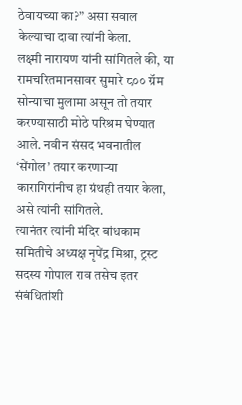ठेवायच्या का?” असा सवाल केल्याचा दावा त्यांनी केला.
लक्ष्मी नारायण यांनी सांगितले की, या रामचरितमानसावर सुमारे ८०० ग्रॅम सोन्याचा मुलामा असून तो तयार करण्यासाठी मोठे परिश्रम घेण्यात आले. नवीन संसद भवनातील ‘सेंगोल’ तयार करणाऱ्या कारागिरांनीच हा ग्रंथही तयार केला, असे त्यांनी सांगितले.
त्यानंतर त्यांनी मंदिर बांधकाम समितीचे अध्यक्ष नृपेंद्र मिश्रा, ट्रस्ट सदस्य गोपाल राव तसेच इतर संबंधितांशी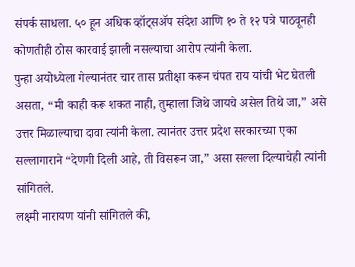संपर्क साधला. ५० हून अधिक व्हॉट्सॲप संदेश आणि १० ते १२ पत्रे पाठवूनही कोणतीही ठोस कारवाई झाली नसल्याचा आरोप त्यांनी केला.
पुन्हा अयोध्येला गेल्यानंतर चार तास प्रतीक्षा करून चंपत राय यांची भेट घेतली असता, “मी काही करू शकत नाही, तुम्हाला जिथे जायचे असेल तिथे जा,” असे उत्तर मिळाल्याचा दावा त्यांनी केला. त्यानंतर उत्तर प्रदेश सरकारच्या एका सल्लागाराने “देणगी दिली आहे, ती विसरून जा,” असा सल्ला दिल्याचेही त्यांनी सांगितले.
लक्ष्मी नारायण यांनी सांगितले की,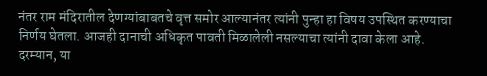नंतर राम मंदिरातील देणग्यांबाबतचे वृत्त समोर आल्यानंतर त्यांनी पुन्हा हा विषय उपस्थित करण्याचा निर्णय घेतला. आजही दानाची अधिकृत पावती मिळालेली नसल्याचा त्यांनी दावा केला आहे.
दरम्यान, या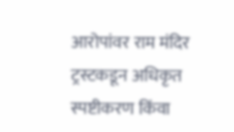आरोपांवर राम मंदिर ट्रस्टकडून अधिकृत स्पष्टीकरण किंवा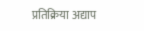प्रतिक्रिया अद्याप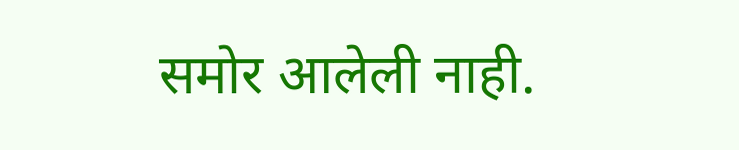समोर आलेली नाही.